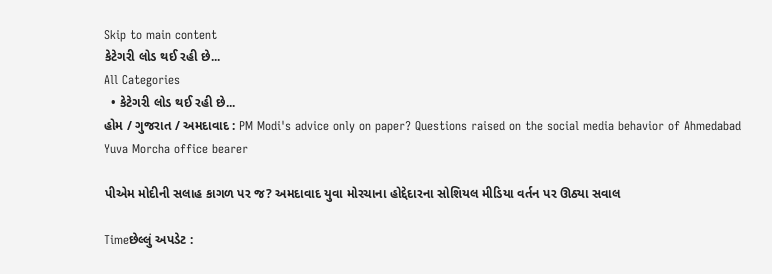Skip to main content
કેટેગરી લોડ થઈ રહી છે...
All Categories
  • કેટેગરી લોડ થઈ રહી છે...
હોમ / ગુજરાત / અમદાવાદ : PM Modi's advice only on paper? Questions raised on the social media behavior of Ahmedabad Yuva Morcha office bearer

પીએમ મોદીની સલાહ કાગળ પર જ? અમદાવાદ યુવા મોરચાના હોદ્દેદારના સોશિયલ મીડિયા વર્તન પર ઊઠ્યા સવાલ

Timeછેલ્લું અપડેટ :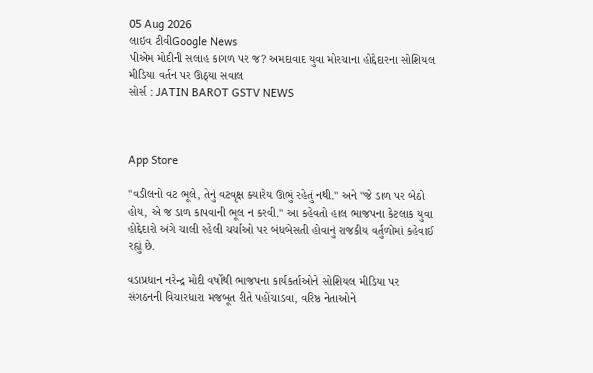05 Aug 2026
લાઇવ ટીવીGoogle News
પીએમ મોદીની સલાહ કાગળ પર જ? અમદાવાદ યુવા મોરચાના હોદ્દેદારના સોશિયલ મીડિયા વર્તન પર ઊઠ્યા સવાલ
સોર્સ : JATIN BAROT GSTV NEWS



App Store

"વડીલનો વટ ભૂલે, તેનું વટવૃક્ષ ક્યારેય ઊભું રહેતું નથી." અને "જે ડાળ પર બેઠો હોય, એ જ ડાળ કાપવાની ભૂલ ન કરવી." આ કહેવતો હાલ ભાજપના કેટલાક યુવા હોદ્દેદારો અંગે ચાલી રહેલી ચર્ચાઓ પર બંધબેસતી હોવાનું રાજકીય વર્તુળોમાં કહેવાઈ રહ્યું છે.

વડાપ્રધાન નરેન્દ્ર મોદી વર્ષોથી ભાજપના કાર્યકર્તાઓને સોશિયલ મીડિયા પર સંગઠનની વિચારધારા મજબૂત રીતે પહોંચાડવા, વરિષ્ઠ નેતાઓને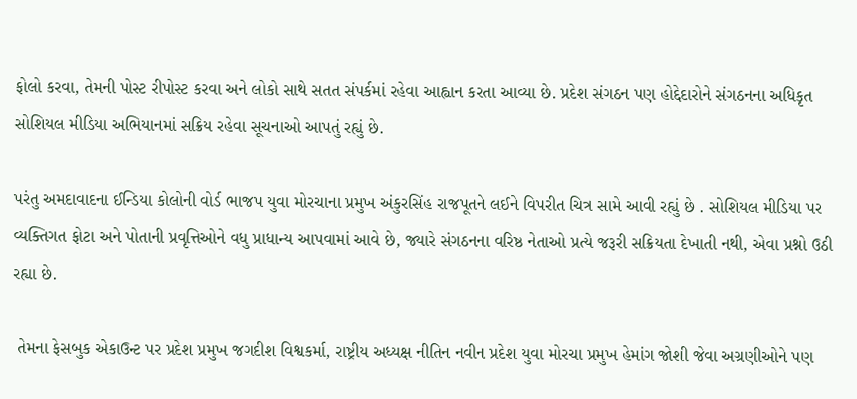ફોલો કરવા, તેમની પોસ્ટ રીપોસ્ટ કરવા અને લોકો સાથે સતત સંપર્કમાં રહેવા આહ્વાન કરતા આવ્યા છે. પ્રદેશ સંગઠન પણ હોદ્દેદારોને સંગઠનના અધિકૃત સોશિયલ મીડિયા અભિયાનમાં સક્રિય રહેવા સૂચનાઓ આપતું રહ્યું છે.

પરંતુ અમદાવાદના ઈન્ડિયા કોલોની વોર્ડ ભાજપ યુવા મોરચાના પ્રમુખ અંકુરસિંહ રાજપૂતને લઈને વિપરીત ચિત્ર સામે આવી રહ્યું છે . સોશિયલ મીડિયા પર વ્યક્તિગત ફોટા અને પોતાની પ્રવૃત્તિઓને વધુ પ્રાધાન્ય આપવામાં આવે છે, જ્યારે સંગઠનના વરિષ્ઠ નેતાઓ પ્રત્યે જરૂરી સક્રિયતા દેખાતી નથી, એવા પ્રશ્નો ઉઠી રહ્યા છે.

 તેમના ફેસબુક એકાઉન્ટ પર પ્રદેશ પ્રમુખ જગદીશ વિશ્વકર્મા, રાષ્ટ્રીય અધ્યક્ષ નીતિન નવીન પ્રદેશ યુવા મોરચા પ્રમુખ હેમાંગ જોશી જેવા અગ્રણીઓને પણ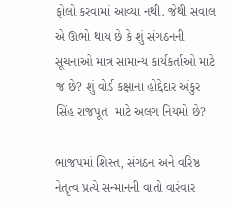ફોલો કરવામાં આવ્યા નથી. જેથી સવાલ એ ઊભો થાય છે કે શું સંગઠનની સૂચનાઓ માત્ર સામાન્ય કાર્યકર્તાઓ માટે જ છે? શું વોર્ડ કક્ષાના હોદ્દેદાર અંકુર સિંહ રાજપૂત  માટે અલગ નિયમો છે?

ભાજપમાં શિસ્ત, સંગઠન અને વરિષ્ઠ નેતૃત્વ પ્રત્યે સન્માનની વાતો વારંવાર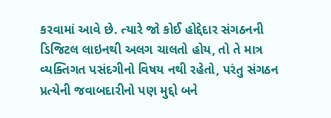કરવામાં આવે છે. ત્યારે જો કોઈ હોદ્દેદાર સંગઠનની ડિજિટલ લાઇનથી અલગ ચાલતો હોય, તો તે માત્ર વ્યક્તિગત પસંદગીનો વિષય નથી રહેતો, પરંતુ સંગઠન પ્રત્યેની જવાબદારીનો પણ મુદ્દો બને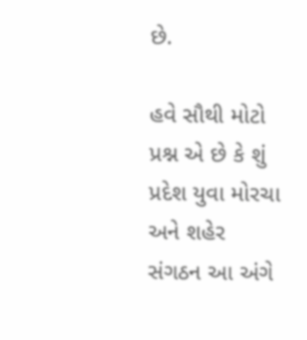છે.

હવે સૌથી મોટો પ્રશ્ન એ છે કે શું પ્રદેશ યુવા મોરચા અને શહેર સંગઠન આ અંગે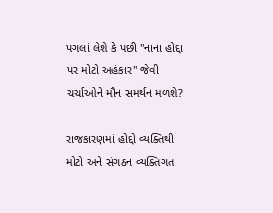પગલાં લેશે કે પછી "નાના હોદ્દા પર મોટો અહંકાર" જેવી ચર્ચાઓને મૌન સમર્થન મળશે?

રાજકારણમાં હોદ્દો વ્યક્તિથી મોટો અને સંગઠન વ્યક્તિગત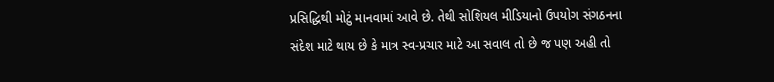પ્રસિદ્ધિથી મોટું માનવામાં આવે છે. તેથી સોશિયલ મીડિયાનો ઉપયોગ સંગઠનના સંદેશ માટે થાય છે કે માત્ર સ્વ-પ્રચાર માટે આ સવાલ તો છે જ પણ અહી તો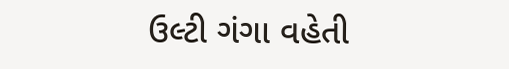ઉલ્ટી ગંગા વહેતી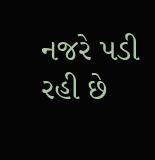નજરે પડી રહી છે